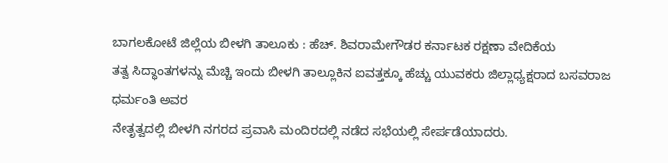ಬಾಗಲಕೋಟೆ ಜಿಲ್ಲೆಯ ಬೀಳಗಿ ತಾಲೂಕು : ಹೆಚ್. ಶಿವರಾಮೇಗೌಡರ ಕರ್ನಾಟಕ ರಕ್ಷಣಾ ವೇದಿಕೆಯ
ತತ್ವ ಸಿದ್ಧಾಂತಗಳನ್ನು ಮೆಚ್ಚಿ ಇಂದು ಬೀಳಗಿ ತಾಲ್ಲೂಕಿನ ಐವತ್ತಕ್ಕೂ ಹೆಚ್ಚು ಯುವಕರು ಜಿಲ್ಲಾಧ್ಯಕ್ಷರಾದ ಬಸವರಾಜ ಧರ್ಮಂತಿ ಅವರ
ನೇತೃತ್ವದಲ್ಲಿ ಬೀಳಗಿ ನಗರದ ಪ್ರವಾಸಿ ಮಂದಿರದಲ್ಲಿ ನಡೆದ ಸಭೆಯಲ್ಲಿ ಸೇರ್ಪಡೆಯಾದರು.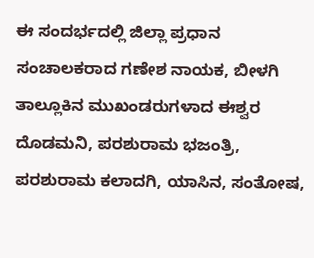ಈ ಸಂದರ್ಭದಲ್ಲಿ ಜಿಲ್ಲಾ ಪ್ರಧಾನ ಸಂಚಾಲಕರಾದ ಗಣೇಶ ನಾಯಕ, ಬೀಳಗಿ ತಾಲ್ಲೂಕಿನ ಮುಖಂಡರುಗಳಾದ ಈಶ್ವರ ದೊಡಮನಿ, ಪರಶುರಾಮ ಭಜಂತ್ರಿ, ಪರಶುರಾಮ ಕಲಾದಗಿ, ಯಾಸಿನ, ಸಂತೋಷ,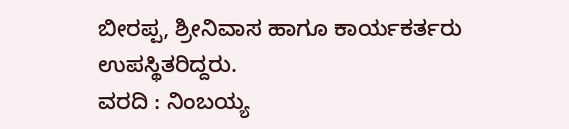ಬೀರಪ್ಪ, ಶ್ರೀನಿವಾಸ ಹಾಗೂ ಕಾರ್ಯಕರ್ತರು ಉಪಸ್ಥಿತರಿದ್ದರು.
ವರದಿ : ನಿಂಬಯ್ಯ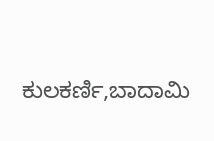ಕುಲಕರ್ಣಿ,ಬಾದಾಮಿ